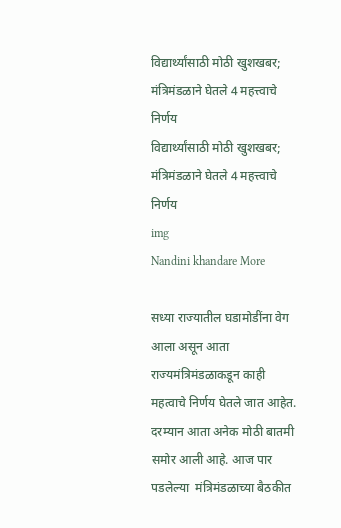विद्यार्थ्यांसाठी मोठी खुशखबर; मंत्रिमंडळाने घेतले 4 महत्त्वाचे निर्णय
विद्यार्थ्यांसाठी मोठी खुशखबर; मंत्रिमंडळाने घेतले 4 महत्त्वाचे निर्णय
img
Nandini khandare More

सध्या राज्यातील घडामोडींना वेग आला असून आता राज्यमंत्रिमंडळाकडून काही महत्वाचे निर्णय घेतले जात आहेत. दरम्यान आता अनेक मोठी बातमी समोर आली आहे. आज पार पडलेल्या  मंत्रिमंडळाच्या बैठकीत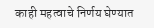काही महत्वाचे निर्णय घेण्यात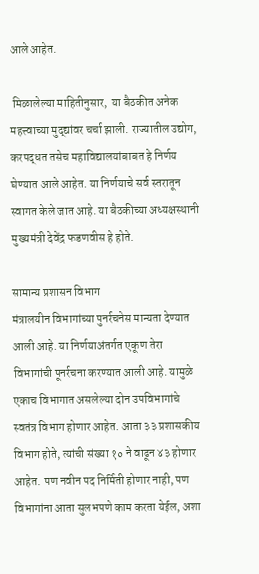आले आहेत.

 मिळालेल्या माहितीनुसार,  या बैठकीत अनेक महत्त्वाच्या मुद्द्यांवर चर्चा झाली. राज्यातील उद्योग, करपद्धत तसेच महाविद्यालयांबाबत हे निर्णय घेण्यात आले आहेत. या निर्णयाचे सर्व स्तरातून स्वागत केले जात आहे. या बैठकीच्या अध्यक्षस्थानी मुख्यमंत्री देवेंद्र फडणवीस हे होते.

सामान्य प्रशासन विभाग
मंत्रालयीन विभागांच्या पुनर्रचनेस मान्यता देण्यात आली आहे. या निर्णयाअंतर्गत एकूण तेरा विभागांची पूनर्रचना करण्यात आली आहे. यामुळे एकाच विभागात असलेल्या दोन उपविभागांचे स्वतंत्र विभाग होणार आहेत. आता ३३ प्रशासकीय विभाग होते, त्यांची संख्या १० ने वाढून ४३ होणार आहेत. पण नवीन पद निर्मिती होणार नाही, पण विभागांना आता सुलभपणे काम करता येईल, अशा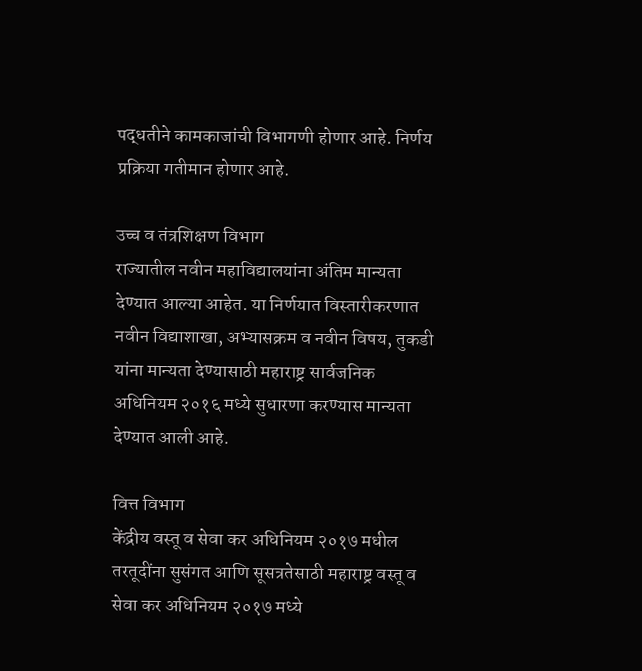पद्धतीने कामकाजांची विभागणी होणार आहे. निर्णय प्रक्रिया गतीमान होणार आहे.

उच्च व तंत्रशिक्षण विभाग
राज्यातील नवीन महाविद्यालयांना अंतिम मान्यता देण्यात आल्या आहेत. या निर्णयात विस्तारीकरणात नवीन विद्याशाखा, अभ्यासक्रम व नवीन विषय, तुकडी यांना मान्यता देण्यासाठी महाराष्ट्र सार्वजनिक अधिनियम २०१६ मध्ये सुधारणा करण्यास मान्यता देण्यात आली आहे.

वित्त विभाग
केंद्रीय वस्तू व सेवा कर अधिनियम २०१७ मधील तरतूदींना सुसंगत आणि सूसत्रतेसाठी महाराष्ट्र वस्तू व सेवा कर अधिनियम २०१७ मध्ये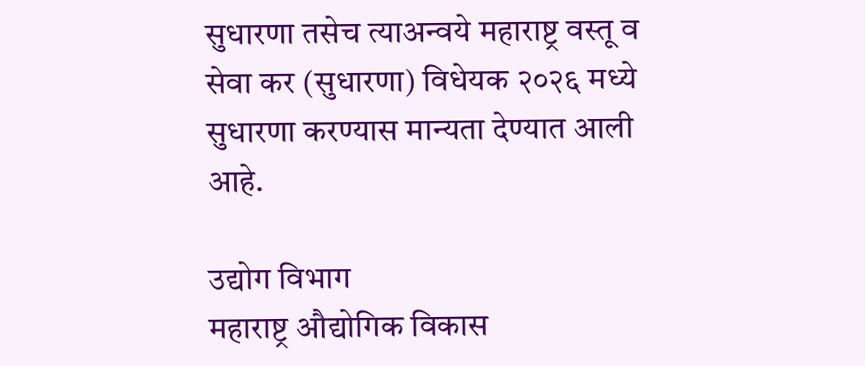सुधारणा तसेच त्याअन्वये महाराष्ट्र वस्तू व सेवा कर (सुधारणा) विधेयक २०२६ मध्ये सुधारणा करण्यास मान्यता देण्यात आली आहे.

उद्योग विभाग
महाराष्ट्र औद्योगिक विकास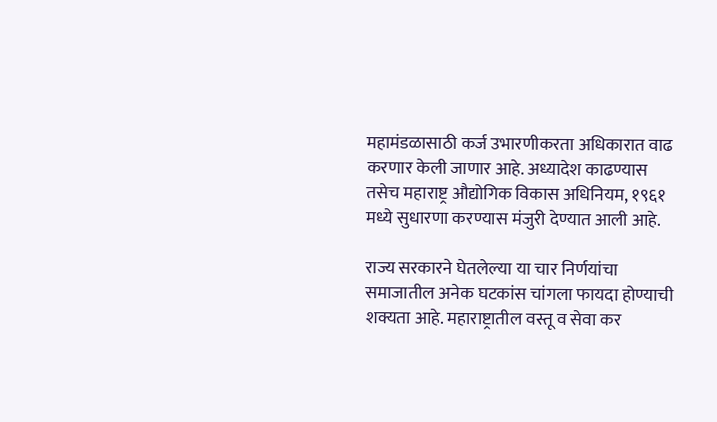महामंडळासाठी कर्ज उभारणीकरता अधिकारात वाढ करणार केली जाणार आहे. अध्यादेश काढण्यास तसेच महाराष्ट्र औद्योगिक विकास अधिनियम, १९६१ मध्ये सुधारणा करण्यास मंजुरी देण्यात आली आहे.

राज्य सरकारने घेतलेल्या या चार निर्णयांचा समाजातील अनेक घटकांस चांगला फायदा होण्याची शक्यता आहे. महाराष्ट्रातील वस्तू व सेवा कर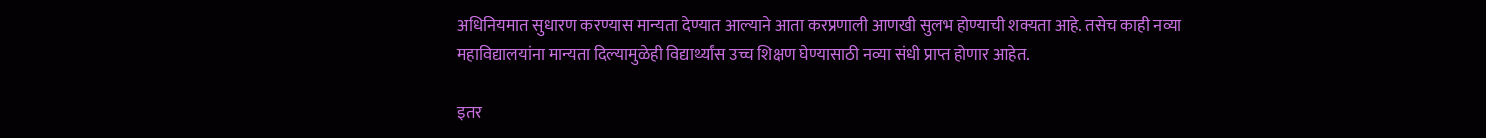अधिनियमात सुधारण करण्यास मान्यता देण्यात आल्याने आता करप्रणाली आणखी सुलभ होण्याची शक्यता आहे. तसेच काही नव्या महाविद्यालयांना मान्यता दिल्यामुळेही विद्यार्थ्यांस उच्च शिक्षण घेण्यासाठी नव्या संधी प्राप्त होणार आहेत.

इतर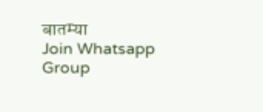बातम्या
Join Whatsapp Group